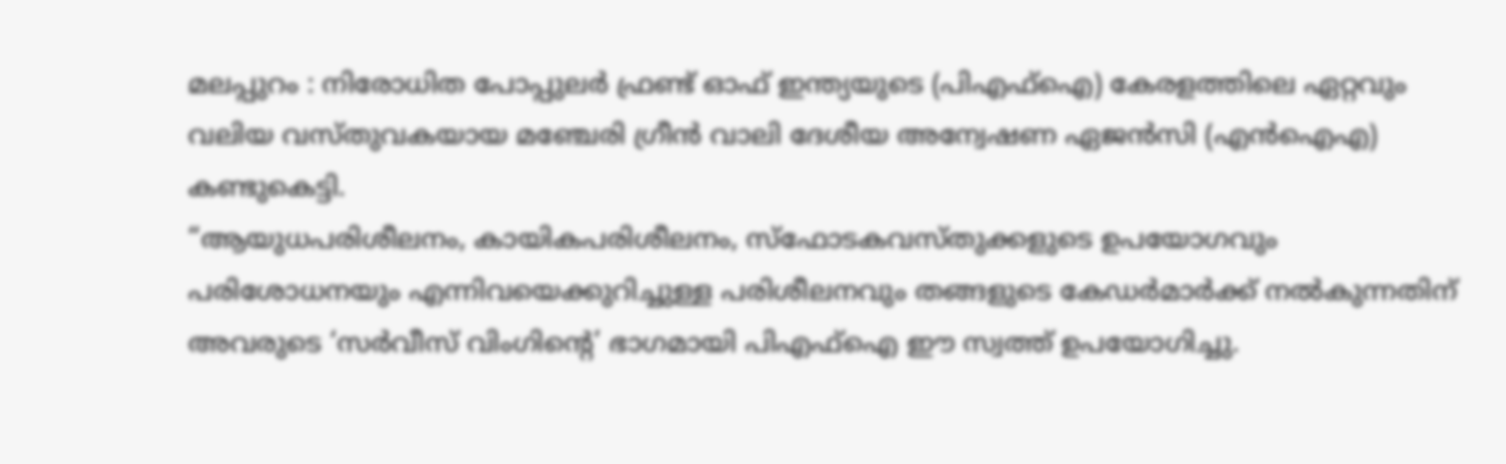മലപ്പുറം : നിരോധിത പോപ്പുലർ ഫ്രണ്ട് ഓഫ് ഇന്ത്യയുടെ (പിഎഫ്ഐ) കേരളത്തിലെ ഏറ്റവും വലിയ വസ്തുവകയായ മഞ്ചേരി ഗ്രീൻ വാലി ദേശീയ അന്വേഷണ ഏജൻസി (എൻഐഎ) കണ്ടുകെട്ടി.
“ആയുധപരിശീലനം, കായികപരിശീലനം, സ്ഫോടകവസ്തുക്കളുടെ ഉപയോഗവും പരിശോധനയും എന്നിവയെക്കുറിച്ചുള്ള പരിശീലനവും തങ്ങളുടെ കേഡർമാർക്ക് നൽകുന്നതിന് അവരുടെ ‘സർവീസ് വിംഗിന്റെ’ ഭാഗമായി പിഎഫ്ഐ ഈ സ്വത്ത് ഉപയോഗിച്ചു.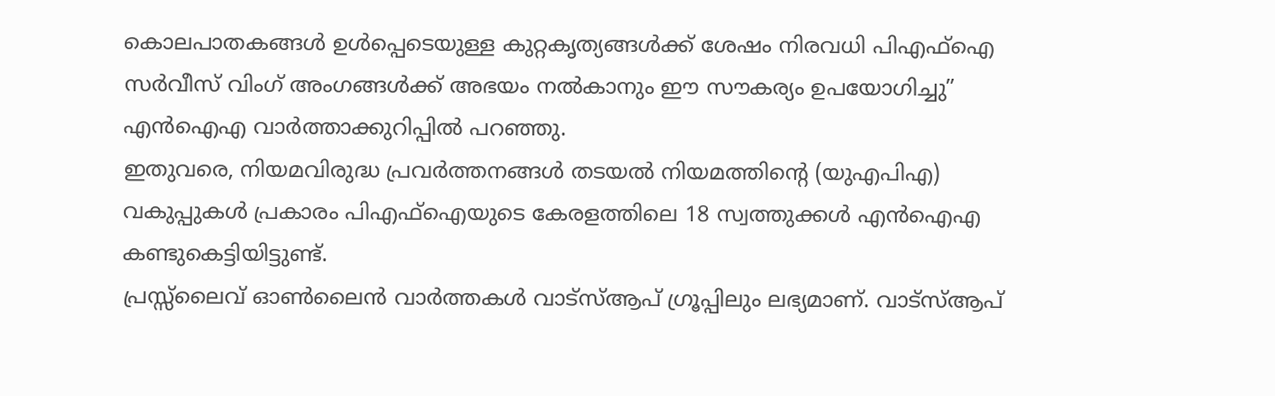കൊലപാതകങ്ങൾ ഉൾപ്പെടെയുള്ള കുറ്റകൃത്യങ്ങൾക്ക് ശേഷം നിരവധി പിഎഫ്ഐ സർവീസ് വിംഗ് അംഗങ്ങൾക്ക് അഭയം നൽകാനും ഈ സൗകര്യം ഉപയോഗിച്ചു” എൻഐഎ വാർത്താക്കുറിപ്പിൽ പറഞ്ഞു.
ഇതുവരെ, നിയമവിരുദ്ധ പ്രവർത്തനങ്ങൾ തടയൽ നിയമത്തിന്റെ (യുഎപിഎ) വകുപ്പുകൾ പ്രകാരം പിഎഫ്ഐയുടെ കേരളത്തിലെ 18 സ്വത്തുക്കൾ എൻഐഎ കണ്ടുകെട്ടിയിട്ടുണ്ട്.
പ്രസ്സ്ലൈവ് ഓൺലൈൻ വാർത്തകൾ വാട്സ്ആപ് ഗ്രൂപ്പിലും ലഭ്യമാണ്. വാട്സ്ആപ്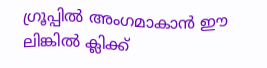ഗ്രൂപ്പിൽ അംഗമാകാൻ ഈ ലിങ്കിൽ ക്ലിക്ക്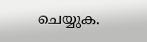ചെയ്യുക.